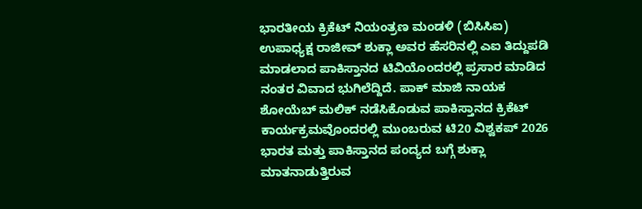ಭಾರತೀಯ ಕ್ರಿಕೆಟ್ ನಿಯಂತ್ರಣ ಮಂಡಳಿ (ಬಿಸಿಸಿಐ) ಉಪಾಧ್ಯಕ್ಷ ರಾಜೀವ್ ಶುಕ್ಲಾ ಅವರ ಹೆಸರಿನಲ್ಲಿ ಎಐ ತಿದ್ದುಪಡಿ ಮಾಡಲಾದ ಪಾಕಿಸ್ತಾನದ ಟಿವಿಯೊಂದರಲ್ಲಿ ಪ್ರಸಾರ ಮಾಡಿದ ನಂತರ ವಿವಾದ ಭುಗಿಲೆದ್ದಿದೆ. ಪಾಕ್ ಮಾಜಿ ನಾಯಕ ಶೋಯೆಬ್ ಮಲಿಕ್ ನಡೆಸಿಕೊಡುವ ಪಾಕಿಸ್ತಾನದ ಕ್ರಿಕೆಟ್ ಕಾರ್ಯಕ್ರಮವೊಂದರಲ್ಲಿ ಮುಂಬರುವ ಟಿ20 ವಿಶ್ವಕಪ್ 2026 ಭಾರತ ಮತ್ತು ಪಾಕಿಸ್ತಾನದ ಪಂದ್ಯದ ಬಗ್ಗೆ ಶುಕ್ಲಾ ಮಾತನಾಡುತ್ತಿರುವ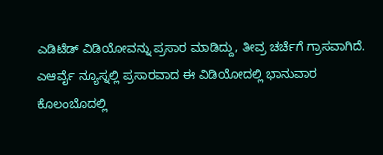ಎಡಿಟೆಡ್ ವಿಡಿಯೋವನ್ನು ಪ್ರಸಾರ ಮಾಡಿದ್ದು, ತೀವ್ರ ಚರ್ಚೆಗೆ ಗ್ರಾಸವಾಗಿದೆ.
ಎಆರ್ವೈ ನ್ಯೂಸ್ನಲ್ಲಿ ಪ್ರಸಾರವಾದ ಈ ವಿಡಿಯೋದಲ್ಲಿ ಭಾನುವಾರ ಕೊಲಂಬೊದಲ್ಲಿ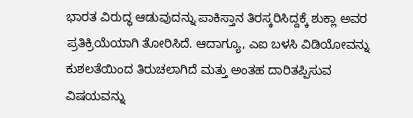ಭಾರತ ವಿರುದ್ಧ ಆಡುವುದನ್ನು ಪಾಕಿಸ್ತಾನ ತಿರಸ್ಕರಿಸಿದ್ದಕ್ಕೆ ಶುಕ್ಲಾ ಅವರ ಪ್ರತಿಕ್ರಿಯೆಯಾಗಿ ತೋರಿಸಿದೆ. ಆದಾಗ್ಯೂ, ಎಐ ಬಳಸಿ ವಿಡಿಯೋವನ್ನು ಕುಶಲತೆಯಿಂದ ತಿರುಚಲಾಗಿದೆ ಮತ್ತು ಅಂತಹ ದಾರಿತಪ್ಪಿಸುವ ವಿಷಯವನ್ನು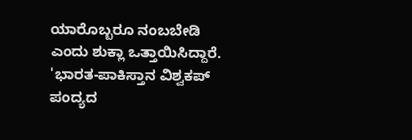ಯಾರೊಬ್ಬರೂ ನಂಬಬೇಡಿ ಎಂದು ಶುಕ್ಲಾ ಒತ್ತಾಯಿಸಿದ್ದಾರೆ.
'ಭಾರತ-ಪಾಕಿಸ್ತಾನ ವಿಶ್ವಕಪ್ ಪಂದ್ಯದ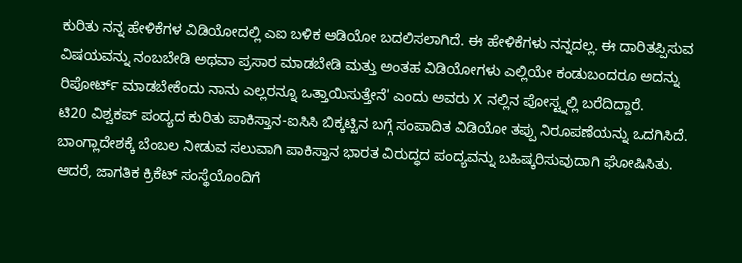ಕುರಿತು ನನ್ನ ಹೇಳಿಕೆಗಳ ವಿಡಿಯೋದಲ್ಲಿ ಎಐ ಬಳಿಕ ಆಡಿಯೋ ಬದಲಿಸಲಾಗಿದೆ. ಈ ಹೇಳಿಕೆಗಳು ನನ್ನದಲ್ಲ. ಈ ದಾರಿತಪ್ಪಿಸುವ ವಿಷಯವನ್ನು ನಂಬಬೇಡಿ ಅಥವಾ ಪ್ರಸಾರ ಮಾಡಬೇಡಿ ಮತ್ತು ಅಂತಹ ವಿಡಿಯೋಗಳು ಎಲ್ಲಿಯೇ ಕಂಡುಬಂದರೂ ಅದನ್ನು ರಿಪೋರ್ಟ್ ಮಾಡಬೇಕೆಂದು ನಾನು ಎಲ್ಲರನ್ನೂ ಒತ್ತಾಯಿಸುತ್ತೇನೆ' ಎಂದು ಅವರು X ನಲ್ಲಿನ ಪೋಸ್ಟ್ನಲ್ಲಿ ಬರೆದಿದ್ದಾರೆ.
ಟಿ20 ವಿಶ್ವಕಪ್ ಪಂದ್ಯದ ಕುರಿತು ಪಾಕಿಸ್ತಾನ-ಐಸಿಸಿ ಬಿಕ್ಕಟ್ಟಿನ ಬಗ್ಗೆ ಸಂಪಾದಿತ ವಿಡಿಯೋ ತಪ್ಪು ನಿರೂಪಣೆಯನ್ನು ಒದಗಿಸಿದೆ. ಬಾಂಗ್ಲಾದೇಶಕ್ಕೆ ಬೆಂಬಲ ನೀಡುವ ಸಲುವಾಗಿ ಪಾಕಿಸ್ತಾನ ಭಾರತ ವಿರುದ್ಧದ ಪಂದ್ಯವನ್ನು ಬಹಿಷ್ಕರಿಸುವುದಾಗಿ ಘೋಷಿಸಿತು. ಆದರೆ, ಜಾಗತಿಕ ಕ್ರಿಕೆಟ್ ಸಂಸ್ಥೆಯೊಂದಿಗೆ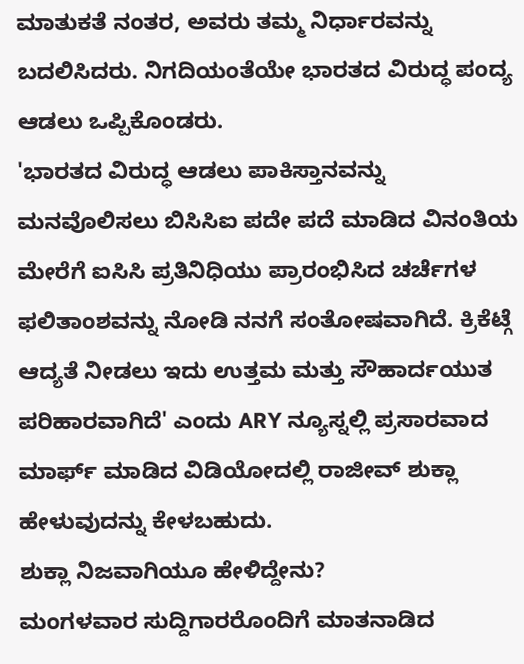ಮಾತುಕತೆ ನಂತರ, ಅವರು ತಮ್ಮ ನಿರ್ಧಾರವನ್ನು ಬದಲಿಸಿದರು. ನಿಗದಿಯಂತೆಯೇ ಭಾರತದ ವಿರುದ್ಧ ಪಂದ್ಯ ಆಡಲು ಒಪ್ಪಿಕೊಂಡರು.
'ಭಾರತದ ವಿರುದ್ಧ ಆಡಲು ಪಾಕಿಸ್ತಾನವನ್ನು ಮನವೊಲಿಸಲು ಬಿಸಿಸಿಐ ಪದೇ ಪದೆ ಮಾಡಿದ ವಿನಂತಿಯ ಮೇರೆಗೆ ಐಸಿಸಿ ಪ್ರತಿನಿಧಿಯು ಪ್ರಾರಂಭಿಸಿದ ಚರ್ಚೆಗಳ ಫಲಿತಾಂಶವನ್ನು ನೋಡಿ ನನಗೆ ಸಂತೋಷವಾಗಿದೆ. ಕ್ರಿಕೆಟ್ಗೆ ಆದ್ಯತೆ ನೀಡಲು ಇದು ಉತ್ತಮ ಮತ್ತು ಸೌಹಾರ್ದಯುತ ಪರಿಹಾರವಾಗಿದೆ' ಎಂದು ARY ನ್ಯೂಸ್ನಲ್ಲಿ ಪ್ರಸಾರವಾದ ಮಾರ್ಫ್ ಮಾಡಿದ ವಿಡಿಯೋದಲ್ಲಿ ರಾಜೀವ್ ಶುಕ್ಲಾ ಹೇಳುವುದನ್ನು ಕೇಳಬಹುದು.
ಶುಕ್ಲಾ ನಿಜವಾಗಿಯೂ ಹೇಳಿದ್ದೇನು?
ಮಂಗಳವಾರ ಸುದ್ದಿಗಾರರೊಂದಿಗೆ ಮಾತನಾಡಿದ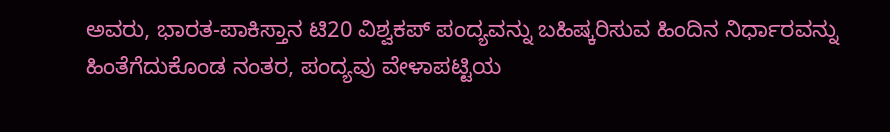ಅವರು, ಭಾರತ-ಪಾಕಿಸ್ತಾನ ಟಿ20 ವಿಶ್ವಕಪ್ ಪಂದ್ಯವನ್ನು ಬಹಿಷ್ಕರಿಸುವ ಹಿಂದಿನ ನಿರ್ಧಾರವನ್ನು ಹಿಂತೆಗೆದುಕೊಂಡ ನಂತರ, ಪಂದ್ಯವು ವೇಳಾಪಟ್ಟಿಯ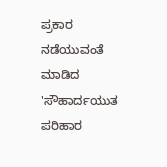ಪ್ರಕಾರ ನಡೆಯುವಂತೆ ಮಾಡಿದ 'ಸೌಹಾರ್ದಯುತ ಪರಿಹಾರ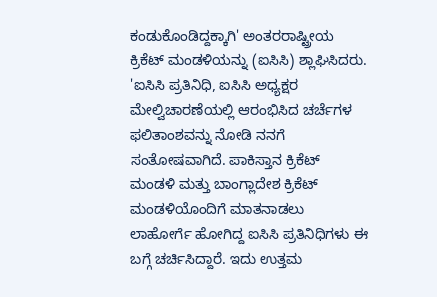ಕಂಡುಕೊಂಡಿದ್ದಕ್ಕಾಗಿ' ಅಂತರರಾಷ್ಟ್ರೀಯ ಕ್ರಿಕೆಟ್ ಮಂಡಳಿಯನ್ನು (ಐಸಿಸಿ) ಶ್ಲಾಘಿಸಿದರು.
'ಐಸಿಸಿ ಪ್ರತಿನಿಧಿ, ಐಸಿಸಿ ಅಧ್ಯಕ್ಷರ ಮೇಲ್ವಿಚಾರಣೆಯಲ್ಲಿ ಆರಂಭಿಸಿದ ಚರ್ಚೆಗಳ ಫಲಿತಾಂಶವನ್ನು ನೋಡಿ ನನಗೆ ಸಂತೋಷವಾಗಿದೆ. ಪಾಕಿಸ್ತಾನ ಕ್ರಿಕೆಟ್ ಮಂಡಳಿ ಮತ್ತು ಬಾಂಗ್ಲಾದೇಶ ಕ್ರಿಕೆಟ್ ಮಂಡಳಿಯೊಂದಿಗೆ ಮಾತನಾಡಲು ಲಾಹೋರ್ಗೆ ಹೋಗಿದ್ದ ಐಸಿಸಿ ಪ್ರತಿನಿಧಿಗಳು ಈ ಬಗ್ಗೆ ಚರ್ಚಿಸಿದ್ದಾರೆ. ಇದು ಉತ್ತಮ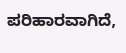ಪರಿಹಾರವಾಗಿದೆ,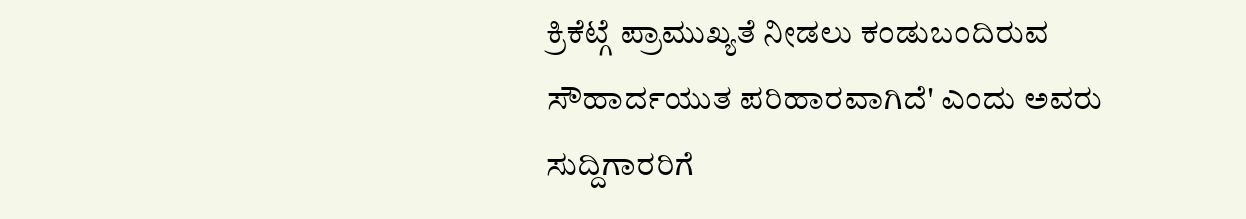ಕ್ರಿಕೆಟ್ಗೆ ಪ್ರಾಮುಖ್ಯತೆ ನೀಡಲು ಕಂಡುಬಂದಿರುವ ಸೌಹಾರ್ದಯುತ ಪರಿಹಾರವಾಗಿದೆ' ಎಂದು ಅವರು ಸುದ್ದಿಗಾರರಿಗೆ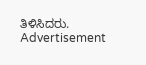ತಿಳಿಸಿದರು.
Advertisement